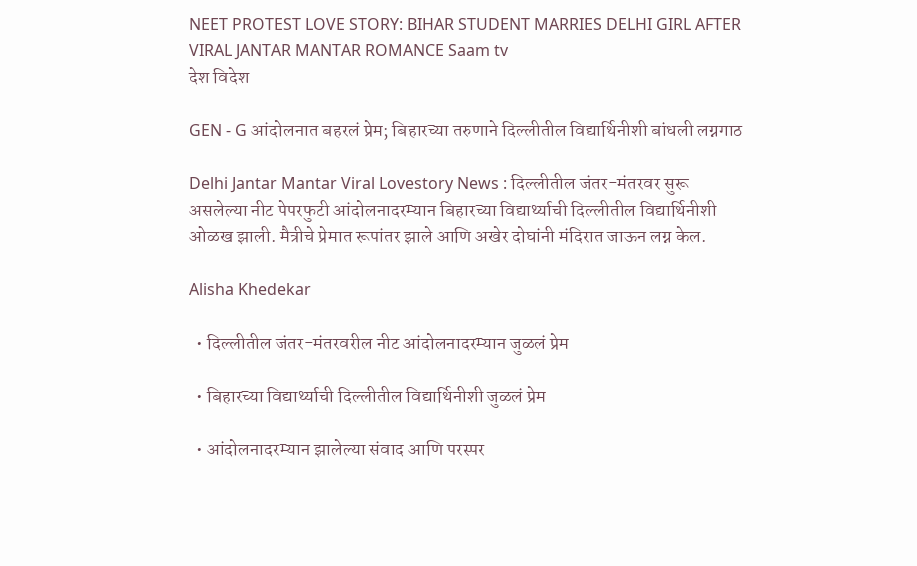NEET PROTEST LOVE STORY: BIHAR STUDENT MARRIES DELHI GIRL AFTER VIRAL JANTAR MANTAR ROMANCE Saam tv
देश विदेश

GEN - G आंदोलनात बहरलं प्रेम; बिहारच्या तरुणाने दिल्लीतील विद्यार्थिनीशी बांधली लग्नगाठ

Delhi Jantar Mantar Viral Lovestory News : दिल्लीतील जंतर-मंतरवर सुरू असलेल्या नीट पेपरफुटी आंदोलनादरम्यान बिहारच्या विद्यार्थ्याची दिल्लीतील विद्यार्थिनीशी ओळख झाली. मैत्रीचे प्रेमात रूपांतर झाले आणि अखेर दोघांनी मंदिरात जाऊन लग्न केल.

Alisha Khedekar

  • दिल्लीतील जंतर-मंतरवरील नीट आंदोलनादरम्यान जुळलं प्रेम

  • बिहारच्या विद्यार्थ्याची दिल्लीतील विद्यार्थिनीशी जुळलं प्रेम

  • आंदोलनादरम्यान झालेल्या संवाद आणि परस्पर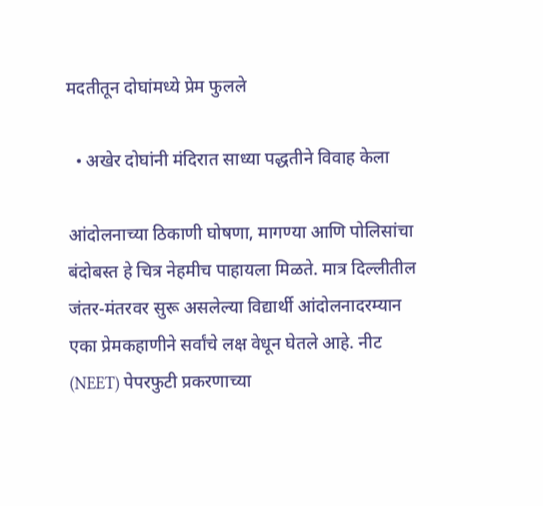मदतीतून दोघांमध्ये प्रेम फुलले

  • अखेर दोघांनी मंदिरात साध्या पद्धतीने विवाह केला

आंदोलनाच्या ठिकाणी घोषणा, मागण्या आणि पोलिसांचा बंदोबस्त हे चित्र नेहमीच पाहायला मिळते. मात्र दिल्लीतील जंतर-मंतरवर सुरू असलेल्या विद्यार्थी आंदोलनादरम्यान एका प्रेमकहाणीने सर्वांचे लक्ष वेधून घेतले आहे. नीट (NEET) पेपरफुटी प्रकरणाच्या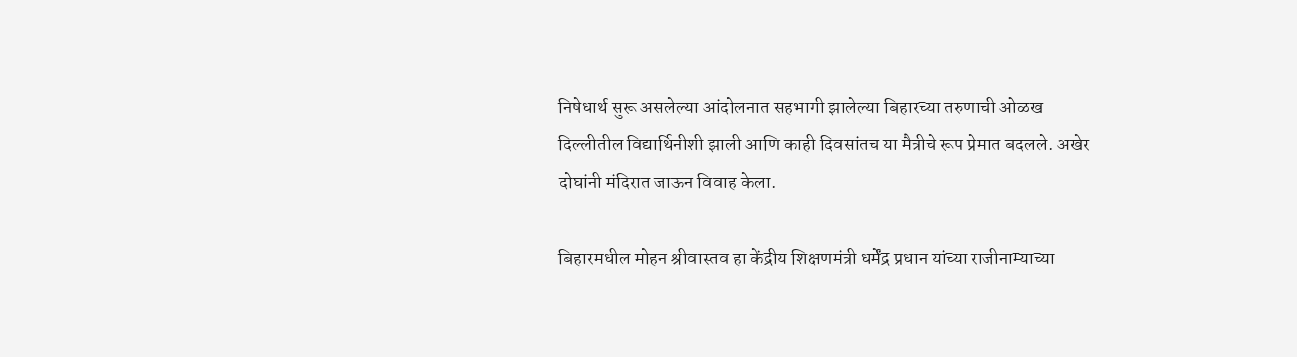निषेधार्थ सुरू असलेल्या आंदोलनात सहभागी झालेल्या बिहारच्या तरुणाची ओळख दिल्लीतील विद्यार्थिनीशी झाली आणि काही दिवसांतच या मैत्रीचे रूप प्रेमात बदलले. अखेर दोघांनी मंदिरात जाऊन विवाह केला.

बिहारमधील मोहन श्रीवास्तव हा केंद्रीय शिक्षणमंत्री धर्मेंद्र प्रधान यांच्या राजीनाम्याच्या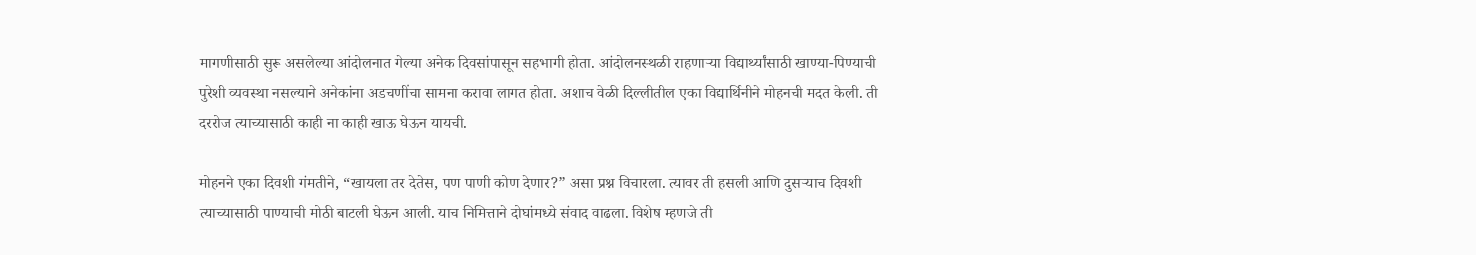मागणीसाठी सुरू असलेल्या आंदोलनात गेल्या अनेक दिवसांपासून सहभागी होता. आंदोलनस्थळी राहणाऱ्या विद्यार्थ्यांसाठी खाण्या-पिण्याची पुरेशी व्यवस्था नसल्याने अनेकांना अडचणींचा सामना करावा लागत होता. अशाच वेळी दिल्लीतील एका विद्यार्थिनीने मोहनची मदत केली. ती दररोज त्याच्यासाठी काही ना काही खाऊ घेऊन यायची.

मोहनने एका दिवशी गंमतीने, “खायला तर देतेस, पण पाणी कोण देणार?” असा प्रश्न विचारला. त्यावर ती हसली आणि दुसऱ्याच दिवशी त्याच्यासाठी पाण्याची मोठी बाटली घेऊन आली. याच निमित्ताने दोघांमध्ये संवाद वाढला. विशेष म्हणजे ती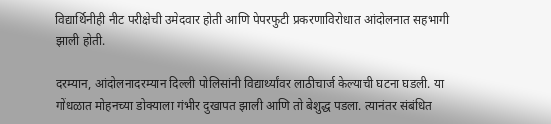विद्यार्थिनीही नीट परीक्षेची उमेदवार होती आणि पेपरफुटी प्रकरणाविरोधात आंदोलनात सहभागी झाली होती.

दरम्यान, आंदोलनादरम्यान दिल्ली पोलिसांनी विद्यार्थ्यांवर लाठीचार्ज केल्याची घटना घडली. या गोंधळात मोहनच्या डोक्याला गंभीर दुखापत झाली आणि तो बेशुद्ध पडला. त्यानंतर संबंधित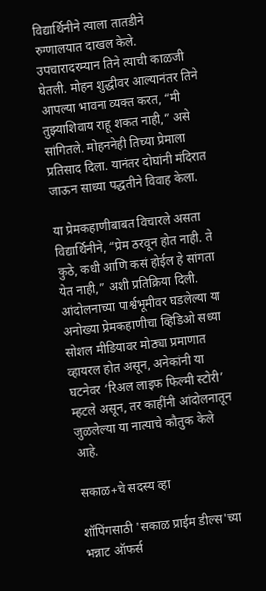विद्यार्थिनीने त्याला तातडीने रुग्णालयात दाखल केले. उपचारादरम्यान तिने त्याची काळजी घेतली. मोहन शुद्धीवर आल्यानंतर तिने आपल्या भावना व्यक्त करत, “मी तुझ्याशिवाय राहू शकत नाही,” असे सांगितले. मोहननेही तिच्या प्रेमाला प्रतिसाद दिला. यानंतर दोघांनी मंदिरात जाऊन साध्या पद्धतीने विवाह केला.

या प्रेमकहाणीबाबत विचारले असता विद्यार्थिनीने, “प्रेम ठरवून होत नाही. ते कुठे, कधी आणि कसं होईल हे सांगता येत नाही,” अशी प्रतिक्रिया दिली. आंदोलनाच्या पार्श्वभूमीवर घडलेल्या या अनोख्या प्रेमकहाणीचा व्हिडिओ सध्या सोशल मीडियावर मोठ्या प्रमाणात व्हायरल होत असून, अनेकांनी या घटनेवर ‘रिअल लाइफ फिल्मी स्टोरी’ म्हटले असून, तर काहींनी आंदोलनातून जुळलेल्या या नात्याचे कौतुक केले आहे.

सकाळ+चे सदस्य व्हा

शॉपिंगसाठी 'सकाळ प्राईम डील्स'च्या भन्नाट ऑफर्स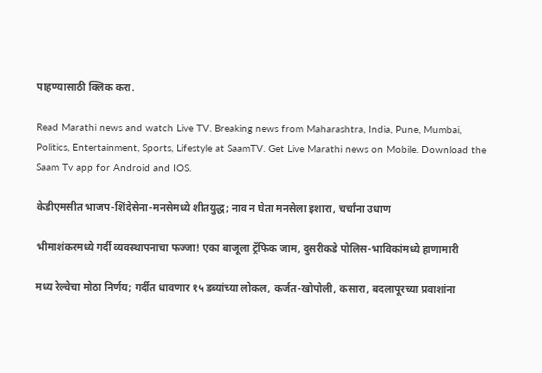पाहण्यासाठी क्लिक करा.

Read Marathi news and watch Live TV. Breaking news from Maharashtra, India, Pune, Mumbai, Politics, Entertainment, Sports, Lifestyle at SaamTV. Get Live Marathi news on Mobile. Download the Saam Tv app for Android and IOS.

केडीएमसीत भाजप-शिंदेसेना-मनसेमध्ये शीतयुद्ध; नाव न घेता मनसेला इशारा, चर्चांना उधाण

भीमाशंकरमध्ये गर्दी व्यवस्थापनाचा फज्जा! एका बाजूला ट्रॅफिक जाम, दुसरीकडे पोलिस-भाविकांमध्ये हाणामारी

मध्य रेल्वेचा मोठा निर्णय; गर्दीत धावणार १५ डब्यांच्या लोकल, कर्जत-खोपोली, कसारा, बदलापूरच्या प्रवाशांना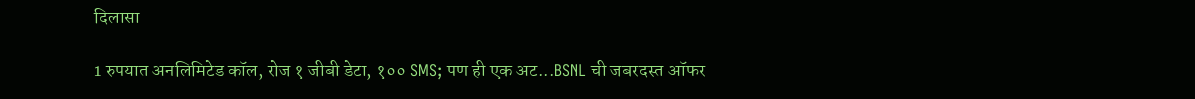दिलासा

1 रुपयात अनलिमिटेड कॉल, रोज १ जीबी डेटा, १०० SMS; पण ही एक अट...BSNL ची जबरदस्त ऑफर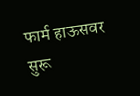फार्म हाऊसवर सुरू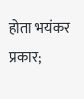होता भयंकर प्रकार;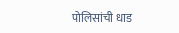पोलिसांची धाड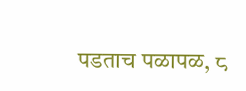पडताच पळापळ, ८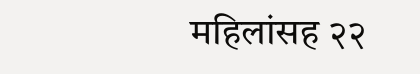महिलांसह २२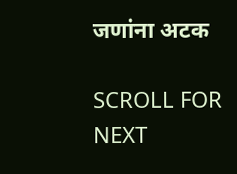जणांना अटक

SCROLL FOR NEXT